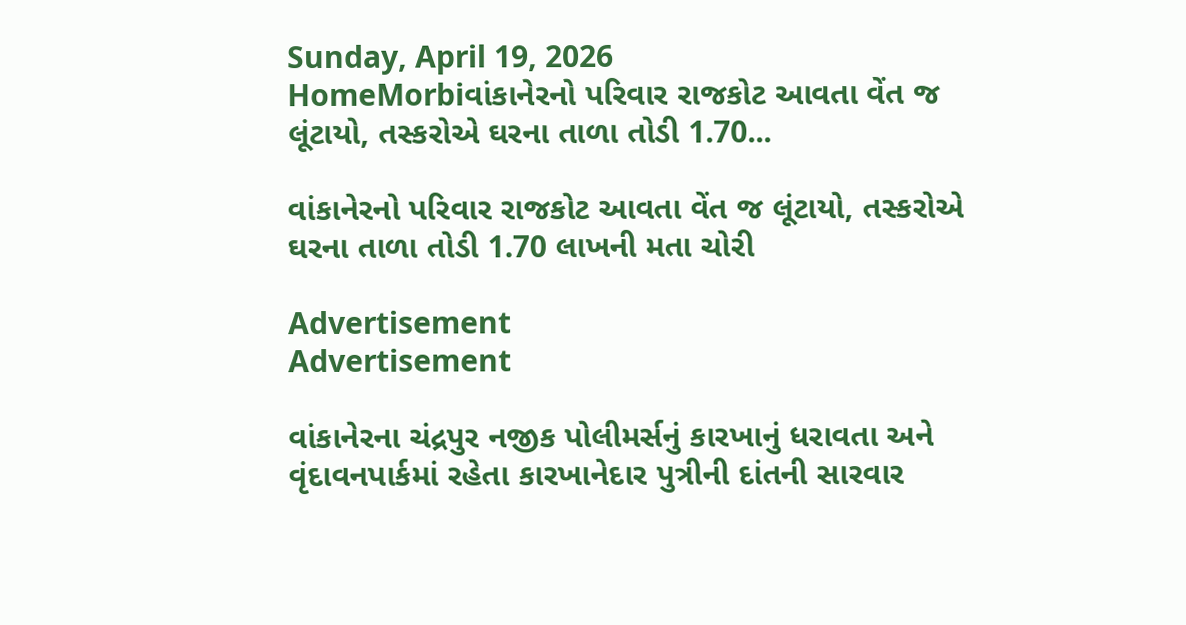Sunday, April 19, 2026
HomeMorbiવાંકાનેરનો પરિવાર રાજકોટ આવતા વેંત જ લૂંટાયો, તસ્કરોએ ઘરના તાળા તોડી 1.70...

વાંકાનેરનો પરિવાર રાજકોટ આવતા વેંત જ લૂંટાયો, તસ્કરોએ ઘરના તાળા તોડી 1.70 લાખની મતા ચોરી

Advertisement
Advertisement

વાંકાનેરના ચંદ્રપુર નજીક પોલીમર્સનું કારખાનું ધરાવતા અને વૃંદાવનપાર્કમાં રહેતા કારખાનેદાર પુત્રીની દાંતની સારવાર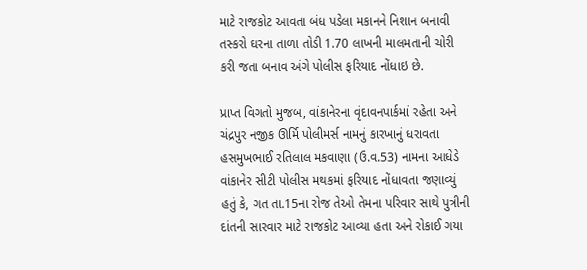માટે રાજકોટ આવતા બંધ પડેલા મકાનને નિશાન બનાવી તસ્કરો ઘરના તાળા તોડી 1.70 લાખની માલમતાની ચોરી કરી જતા બનાવ અંગે પોલીસ ફરિયાદ નોંધાઇ છે.

પ્રાપ્ત વિગતો મુજબ, વાંકાનેરના વૃંદાવનપાર્કમાં રહેતા અને ચંદ્રપુર નજીક ઊર્મિ પોલીમર્સ નામનું કારખાનું ધરાવતા હસમુખભાઈ રતિલાલ મકવાણા (ઉ.વ.53) નામના આધેડે વાંકાનેર સીટી પોલીસ મથકમાં ફરિયાદ નોંધાવતા જણાવ્યું હતું કે, ગત તા.15ના રોજ તેઓ તેમના પરિવાર સાથે પુત્રીની દાંતની સારવાર માટે રાજકોટ આવ્યા હતા અને રોકાઈ ગયા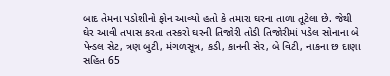બાદ તેમના પડોશીનો ફોન આવ્યો હતો કે તમારા ઘરના તાળા તૂટેલા છે. જેથી ઘેર આવી તપાસ કરતા તસ્કરો ઘરની તિજોરી તોડી તિજોરીમાં પડેલ સોનાના બે પેન્ડલ સેટ, ત્રણ બુટી, મંગળસૂત્ર, કડી, કાનની સેર, બે વિટી, નાકના છ દાણા સહિત 65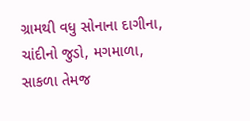ગ્રામથી વધુ સોનાના દાગીના, ચાંદીનો જુડો, મગમાળા, સાકળા તેમજ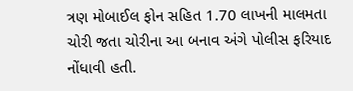ત્રણ મોબાઈલ ફોન સહિત 1.70 લાખની માલમતા ચોરી જતા ચોરીના આ બનાવ અંગે પોલીસ ફરિયાદ નોંધાવી હતી.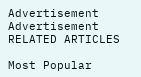Advertisement
Advertisement
RELATED ARTICLES

Most Popular